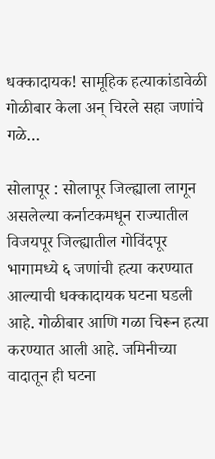धक्कादायक! सामूहिक हत्याकांडावेळी गोळीबार केला अन् चिरले सहा जणांचे गळे…

सोलापूर : सोलापूर जिल्ह्याला लागून असलेल्या कर्नाटकमधून राज्यातील विजयपूर जिल्ह्यातील गोविंदपूर भागामध्ये ६ जणांची हत्या करण्यात आल्याची धक्कादायक घटना घडली आहे. गोळीबार आणि गळा चिरून हत्या करण्यात आली आहे. जमिनीच्या वादातून ही घटना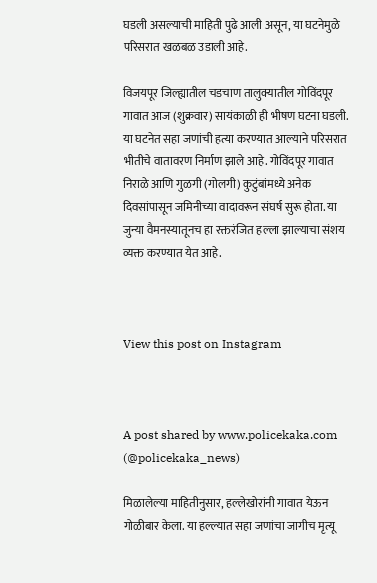घडली असल्याची माहिती पुढे आली असून, या घटनेमुळे परिसरात खळबळ उडाली आहे.

विजयपूर जिल्ह्यातील चडचाण तालुक्यातील गोविंदपूर गावात आज (शुक्रवार) सायंकाळी ही भीषण घटना घडली. या घटनेत सहा जणांची हत्या करण्यात आल्याने परिसरात भीतीचे वातावरण निर्माण झाले आहे. गोविंदपूर गावात निराळे आणि गुळगी (गोलगी) कुटुंबांमध्ये अनेक दिवसांपासून जमिनीच्या वादावरून संघर्ष सुरू होता. या जुन्या वैमनस्यातूनच हा रक्तरंजित हल्ला झाल्याचा संशय व्यक्त करण्यात येत आहे.



View this post on Instagram



A post shared by www.policekaka.com (@policekaka_news)

मिळालेल्या माहितीनुसार, हल्लेखोरांनी गावात येऊन गोळीबार केला. या हल्ल्यात सहा जणांचा जागीच मृत्यू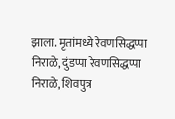झाला. मृतांमध्ये रेवणसिद्धप्पा निराळे, दुंडप्पा रेवणसिद्धप्पा निराळे, शिवपुत्र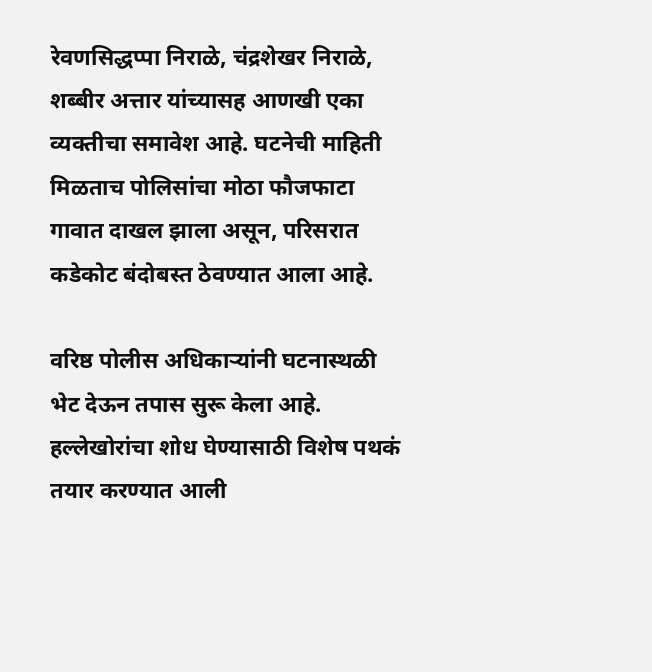रेवणसिद्धप्पा निराळे, चंद्रशेखर निराळे, शब्बीर अत्तार यांच्यासह आणखी एका व्यक्तीचा समावेश आहे. घटनेची माहिती मिळताच पोलिसांचा मोठा फौजफाटा गावात दाखल झाला असून, परिसरात कडेकोट बंदोबस्त ठेवण्यात आला आहे.

वरिष्ठ पोलीस अधिकाऱ्यांनी घटनास्थळी भेट देऊन तपास सुरू केला आहे. हल्लेखोरांचा शोध घेण्यासाठी विशेष पथकं तयार करण्यात आली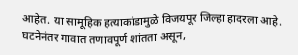आहेत. या सामूहिक हत्याकांडामुळे विजयपूर जिल्हा हादरला आहे. घटनेनंतर गावात तणावपूर्ण शांतता असून,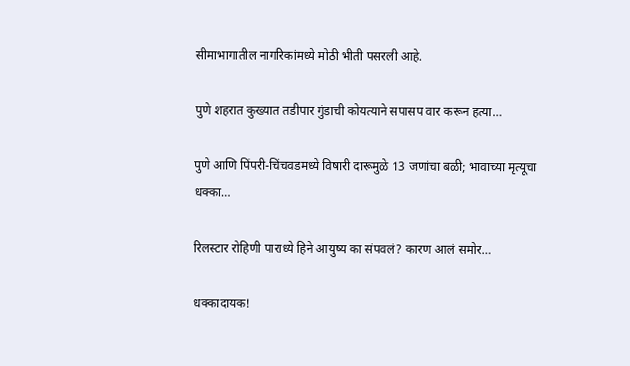सीमाभागातील नागरिकांमध्ये मोठी भीती पसरली आहे.

पुणे शहरात कुख्यात तडीपार गुंडाची कोयत्याने सपासप वार करून हत्या…

पुणे आणि पिंपरी-चिंचवडमध्ये विषारी दारूमुळे 13 जणांचा बळी; भावाच्या मृत्यूचा धक्का…

रिलस्टार रोहिणी पाराध्ये हिने आयुष्य का संपवलं? कारण आलं समोर…

धक्कादायक!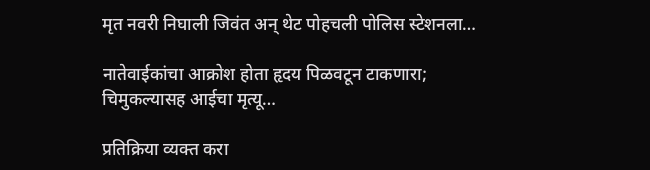मृत नवरी निघाली जिवंत अन् थेट पोहचली पोलिस स्टेशनला…

नातेवाईकांचा आक्रोश होता हृदय पिळवटून टाकणारा; चिमुकल्यासह आईचा मृत्यू…

प्रतिक्रिया व्यक्त करा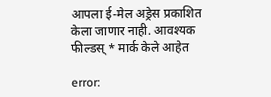आपला ई-मेल अड्रेस प्रकाशित केला जाणार नाही. आवश्यक फील्डस् * मार्क केले आहेत

error: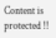Content is protected !!